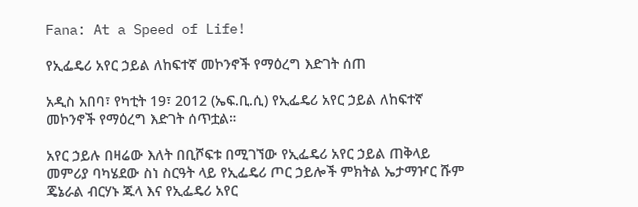Fana: At a Speed of Life!

የኢፌዴሪ አየር ኃይል ለከፍተኛ መኮንኖች የማዕረግ እድገት ሰጠ

አዲስ አበባ፣ የካቲት 19፣ 2012 (ኤፍ.ቢ.ሲ) የኢፌዴሪ አየር ኃይል ለከፍተኛ መኮንኖች የማዕረግ እድገት ሰጥቷል።

አየር ኃይሉ በዛሬው እለት በቢሾፍቱ በሚገኘው የኢፌዴሪ አየር ኃይል ጠቅላይ መምሪያ ባካሄደው ስነ ስርዓት ላይ የኢፌዴሪ ጦር ኃይሎች ምክትል ኤታማዦር ሹም ጄኔራል ብርሃኑ ጁላ እና የኢፌዴሪ አየር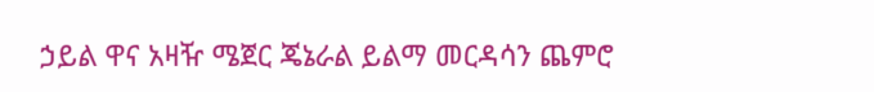ኃይል ዋና አዛዥ ሜጀር ጄኔራል ይልማ መርዳሳን ጨምሮ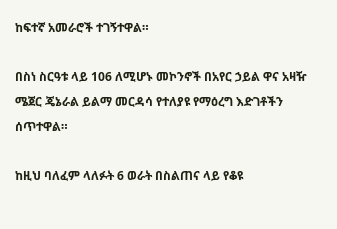ከፍተኛ አመራሮች ተገኝተዋል።

በስነ ስርዓቱ ላይ 106 ለሚሆኑ መኮንኖች በአየር ኃይል ዋና አዛዥ ሜጀር ጄኔራል ይልማ መርዳሳ የተለያዩ የማዕረግ እድገቶችን ሰጥተዋል።

ከዚህ ባለፈም ላለፉት 6 ወራት በስልጠና ላይ የቆዩ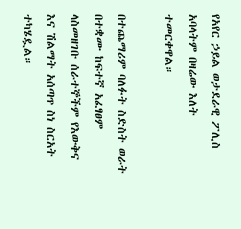የአየር ኃይል ወታደራዊ ፖሊስ አባላትም በዛሬው እለት ተመርቀዋል።

በተጨማሪም ባለፉት ስድስት ወራት በተቋሙ ከፍተኛ አፈፃፀም ላስመዘገቡ ሰራተኞችም የእውቅና እና ሽልማት አሰጣጥ ስነ ስርአት ተካሄዷል።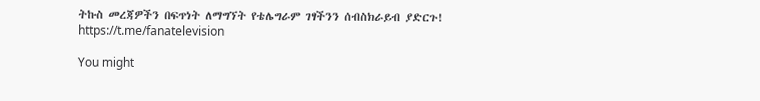ትኩስ መረጃዎችን በፍጥነት ለማግኘት የቴሌግራም ገፃችንን ሰብስክራይብ ያድርጉ!
https://t.me/fanatelevision

You might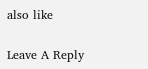also like

Leave A Reply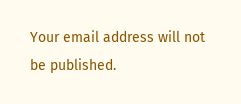Your email address will not be published.